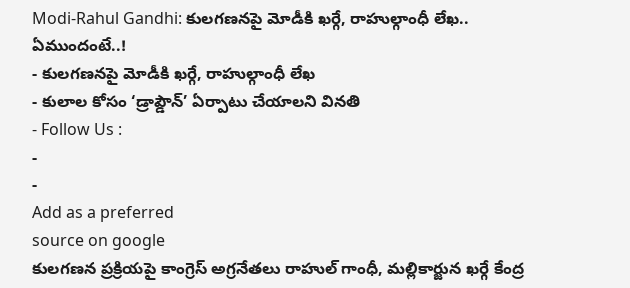Modi-Rahul Gandhi: కులగణనపై మోడీకి ఖర్గే, రాహుల్గాంధీ లేఖ.. ఏముందంటే..!
- కులగణనపై మోడీకి ఖర్గే, రాహుల్గాంధీ లేఖ
- కులాల కోసం ‘డ్రాప్డౌన్’ ఏర్పాటు చేయాలని వినతి
- Follow Us :
-
-
Add as a preferred
source on google
కులగణన ప్రక్రియపై కాంగ్రెస్ అగ్రనేతలు రాహుల్ గాంధీ, మల్లికార్జున ఖర్గే కేంద్ర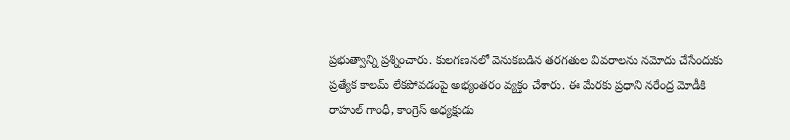ప్రభుత్వాన్ని ప్రశ్నించారు. కులగణనలో వెనుకబడిన తరగతుల వివరాలను నమోదు చేసేందుకు ప్రత్యేక కాలమ్ లేకపోవడంపై అభ్యంతరం వ్యక్తం చేశారు. ఈ మేరకు ప్రధాని నరేంద్ర మోడీకి రాహుల్ గాంధీ, కాంగ్రెస్ అధ్యక్షుడు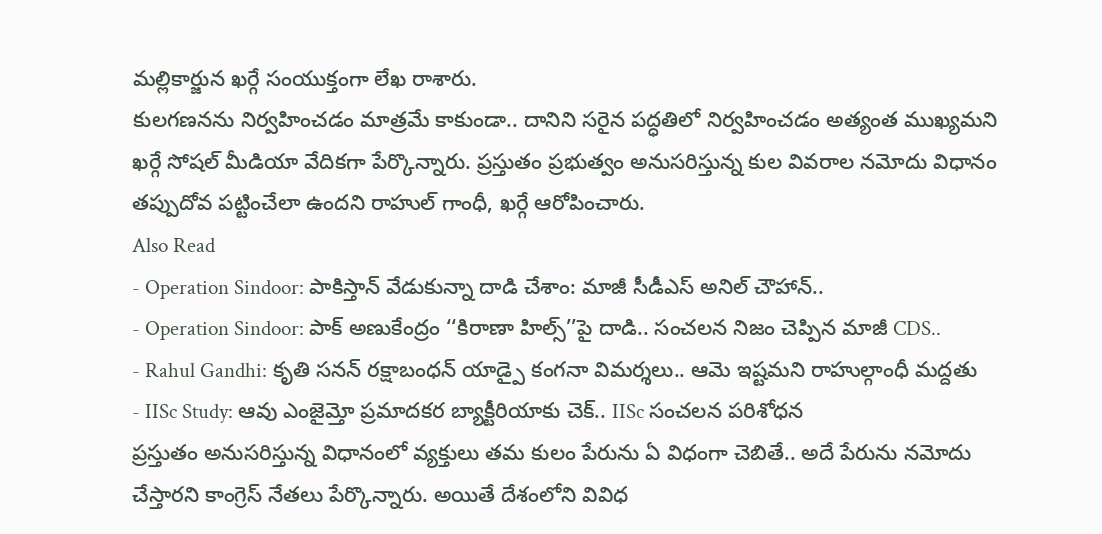మల్లికార్జున ఖర్గే సంయుక్తంగా లేఖ రాశారు.
కులగణనను నిర్వహించడం మాత్రమే కాకుండా.. దానిని సరైన పద్ధతిలో నిర్వహించడం అత్యంత ముఖ్యమని ఖర్గే సోషల్ మీడియా వేదికగా పేర్కొన్నారు. ప్రస్తుతం ప్రభుత్వం అనుసరిస్తున్న కుల వివరాల నమోదు విధానం తప్పుదోవ పట్టించేలా ఉందని రాహుల్ గాంధీ, ఖర్గే ఆరోపించారు.
Also Read
- Operation Sindoor: పాకిస్తాన్ వేడుకున్నా దాడి చేశాం: మాజీ సీడీఎస్ అనిల్ చౌహాన్..
- Operation Sindoor: పాక్ అణుకేంద్రం ‘‘కిరాణా హిల్స్’’పై దాడి.. సంచలన నిజం చెప్పిన మాజీ CDS..
- Rahul Gandhi: కృతి సనన్ రక్షాబంధన్ యాడ్పై కంగనా విమర్శలు.. ఆమె ఇష్టమని రాహుల్గాంధీ మద్దతు
- IISc Study: ఆవు ఎంజైమ్తో ప్రమాదకర బ్యాక్టీరియాకు చెక్.. IISc సంచలన పరిశోధన
ప్రస్తుతం అనుసరిస్తున్న విధానంలో వ్యక్తులు తమ కులం పేరును ఏ విధంగా చెబితే.. అదే పేరును నమోదు చేస్తారని కాంగ్రెస్ నేతలు పేర్కొన్నారు. అయితే దేశంలోని వివిధ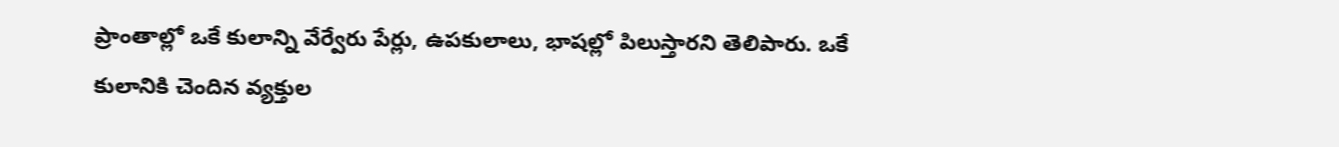ప్రాంతాల్లో ఒకే కులాన్ని వేర్వేరు పేర్లు, ఉపకులాలు, భాషల్లో పిలుస్తారని తెలిపారు. ఒకే కులానికి చెందిన వ్యక్తుల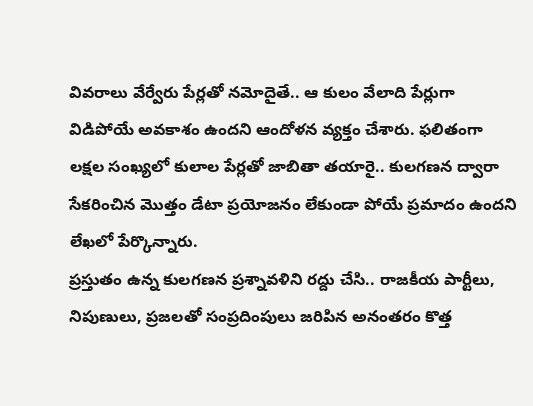వివరాలు వేర్వేరు పేర్లతో నమోదైతే.. ఆ కులం వేలాది పేర్లుగా విడిపోయే అవకాశం ఉందని ఆందోళన వ్యక్తం చేశారు. ఫలితంగా లక్షల సంఖ్యలో కులాల పేర్లతో జాబితా తయారై.. కులగణన ద్వారా సేకరించిన మొత్తం డేటా ప్రయోజనం లేకుండా పోయే ప్రమాదం ఉందని లేఖలో పేర్కొన్నారు.
ప్రస్తుతం ఉన్న కులగణన ప్రశ్నావళిని రద్దు చేసి.. రాజకీయ పార్టీలు, నిపుణులు, ప్రజలతో సంప్రదింపులు జరిపిన అనంతరం కొత్త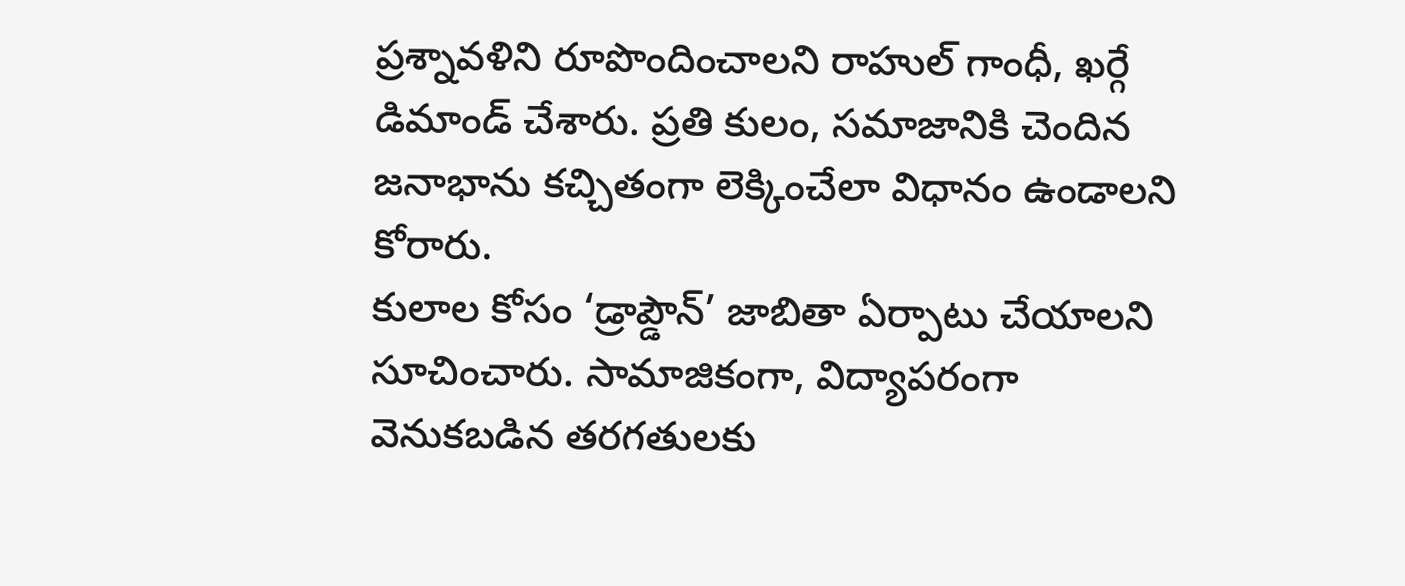ప్రశ్నావళిని రూపొందించాలని రాహుల్ గాంధీ, ఖర్గే డిమాండ్ చేశారు. ప్రతి కులం, సమాజానికి చెందిన జనాభాను కచ్చితంగా లెక్కించేలా విధానం ఉండాలని కోరారు.
కులాల కోసం ‘డ్రాప్డౌన్’ జాబితా ఏర్పాటు చేయాలని సూచించారు. సామాజికంగా, విద్యాపరంగా వెనుకబడిన తరగతులకు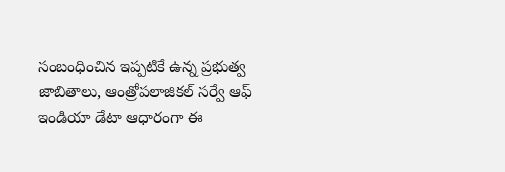సంబంధించిన ఇప్పటికే ఉన్న ప్రభుత్వ జాబితాలు, ఆంత్రోపలాజికల్ సర్వే ఆఫ్ ఇండియా డేటా ఆధారంగా ఈ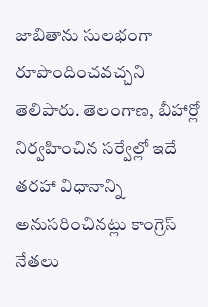జాబితాను సులభంగా రూపొందించవచ్చని తెలిపారు. తెలంగాణ, బీహార్లో నిర్వహించిన సర్వేల్లో ఇదే తరహా విధానాన్ని అనుసరించినట్లు కాంగ్రెస్ నేతలు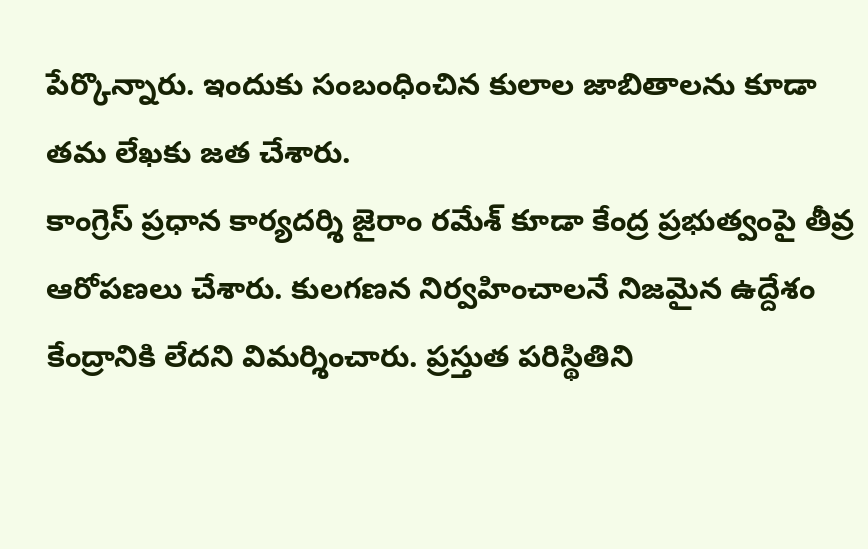పేర్కొన్నారు. ఇందుకు సంబంధించిన కులాల జాబితాలను కూడా తమ లేఖకు జత చేశారు.
కాంగ్రెస్ ప్రధాన కార్యదర్శి జైరాం రమేశ్ కూడా కేంద్ర ప్రభుత్వంపై తీవ్ర ఆరోపణలు చేశారు. కులగణన నిర్వహించాలనే నిజమైన ఉద్దేశం కేంద్రానికి లేదని విమర్శించారు. ప్రస్తుత పరిస్థితిని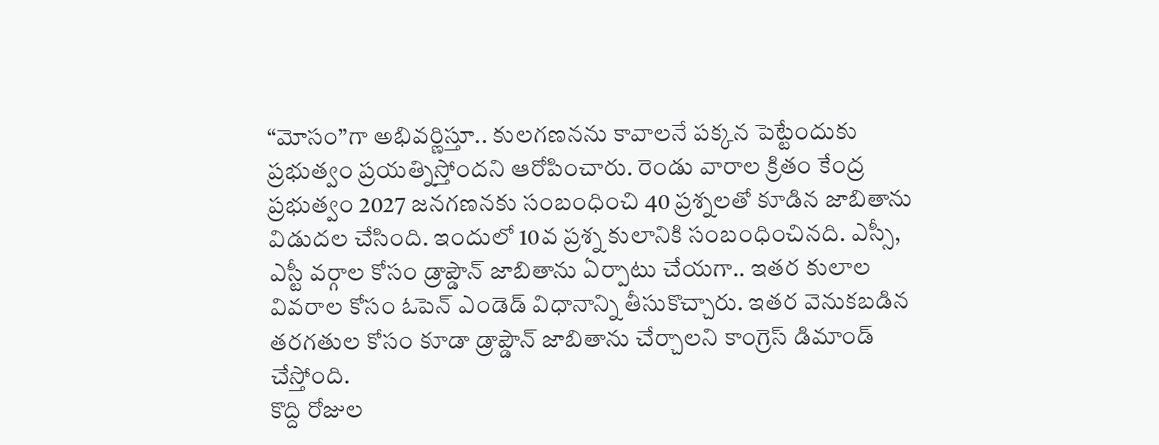“మోసం”గా అభివర్ణిస్తూ.. కులగణనను కావాలనే పక్కన పెట్టేందుకు ప్రభుత్వం ప్రయత్నిస్తోందని ఆరోపించారు. రెండు వారాల క్రితం కేంద్ర ప్రభుత్వం 2027 జనగణనకు సంబంధించి 40 ప్రశ్నలతో కూడిన జాబితాను విడుదల చేసింది. ఇందులో 10వ ప్రశ్న కులానికి సంబంధించినది. ఎస్సీ, ఎస్టీ వర్గాల కోసం డ్రాప్డౌన్ జాబితాను ఏర్పాటు చేయగా.. ఇతర కులాల వివరాల కోసం ఓపెన్ ఎండెడ్ విధానాన్ని తీసుకొచ్చారు. ఇతర వెనుకబడిన తరగతుల కోసం కూడా డ్రాప్డౌన్ జాబితాను చేర్చాలని కాంగ్రెస్ డిమాండ్ చేస్తోంది.
కొద్ది రోజుల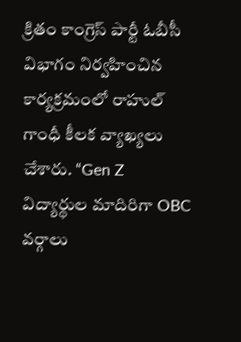క్రితం కాంగ్రెస్ పార్టీ ఓబీసీ విభాగం నిర్వహించిన కార్యక్రమంలో రాహుల్ గాంధీ కీలక వ్యాఖ్యలు చేశారు. “Gen Z విద్యార్థుల మాదిరిగా OBC వర్గాలు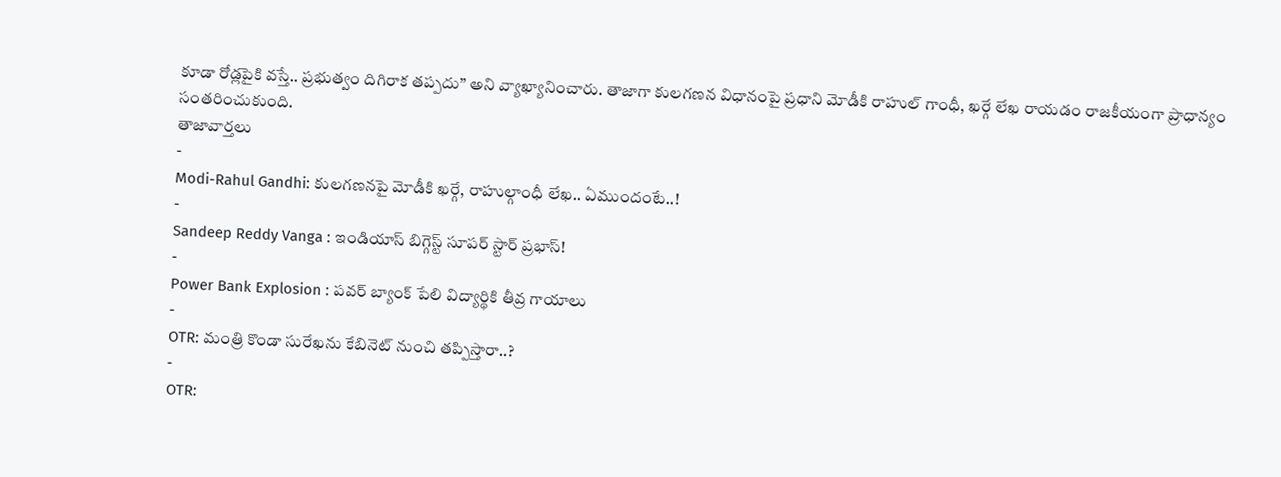కూడా రోడ్లపైకి వస్తే.. ప్రభుత్వం దిగిరాక తప్పదు” అని వ్యాఖ్యానించారు. తాజాగా కులగణన విధానంపై ప్రధాని మోడీకి రాహుల్ గాంధీ, ఖర్గే లేఖ రాయడం రాజకీయంగా ప్రాధాన్యం సంతరించుకుంది.
తాజావార్తలు
-
Modi-Rahul Gandhi: కులగణనపై మోడీకి ఖర్గే, రాహుల్గాంధీ లేఖ.. ఏముందంటే..!
-
Sandeep Reddy Vanga : ఇండియాస్ బిగ్గెస్ట్ సూపర్ స్టార్ ప్రభాస్!
-
Power Bank Explosion : పవర్ బ్యాంక్ పేలి విద్యార్థికి తీవ్ర గాయాలు
-
OTR: మంత్రి కొండా సురేఖను కేబినెట్ నుంచి తప్పిస్తారా..?
-
OTR: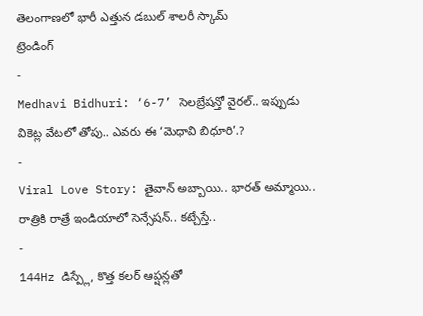తెలంగాణలో భారీ ఎత్తున డబుల్ శాలరీ స్కామ్
ట్రెండింగ్
-
Medhavi Bidhuri: ‘6-7’ సెలబ్రేషన్తో వైరల్.. ఇప్పుడు వికెట్ల వేటలో తోపు.. ఎవరు ఈ ‘మెధావి బిధూరి’.?
-
Viral Love Story: తైవాన్ అబ్బాయి.. భారత్ అమ్మాయి.. రాత్రికి రాత్రే ఇండియాలో సెన్సేషన్.. కట్చేస్తే..
-
144Hz డిస్ప్లే, కొత్త కలర్ ఆప్షన్లతో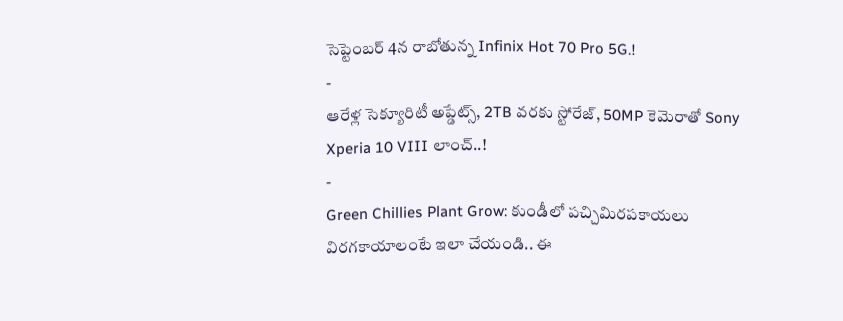సెప్టెంబర్ 4న రాబోతున్న Infinix Hot 70 Pro 5G.!
-
ఆరేళ్ల సెక్యూరిటీ అప్డేట్స్, 2TB వరకు స్టోరేజ్, 50MP కెమెరాతో Sony Xperia 10 VIII లాంచ్..!
-
Green Chillies Plant Grow: కుండీలో పచ్చిమిరపకాయలు విరగకాయాలంటే ఇలా చేయండి.. ఈ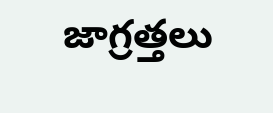జాగ్రత్తలు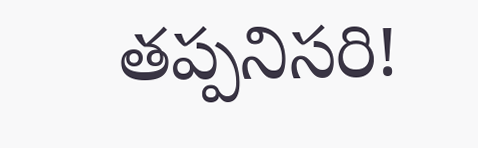తప్పనిసరి!